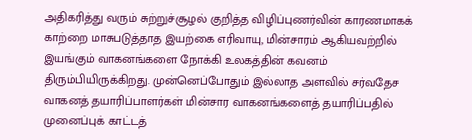அதிகரித்து வரும் சுற்றுச்சூழல் குறித்த விழிப்புணர்வின் காரணமாகக் காற்றை மாசுபடுத்தாத இயற்கை எரிவாயு, மின்சாரம் ஆகியவற்றில் இயங்கும் வாகனங்களை நோக்கி உலகத்தின் கவனம் திரும்பியிருக்கிறது. முன்னெப்போதும் இல்லாத அளவில் சர்வதேச வாகனத் தயாரிப்பாளர்கள் மின்சார வாகனங்களைத் தயாரிப்பதில் முனைப்புக் காட்டத்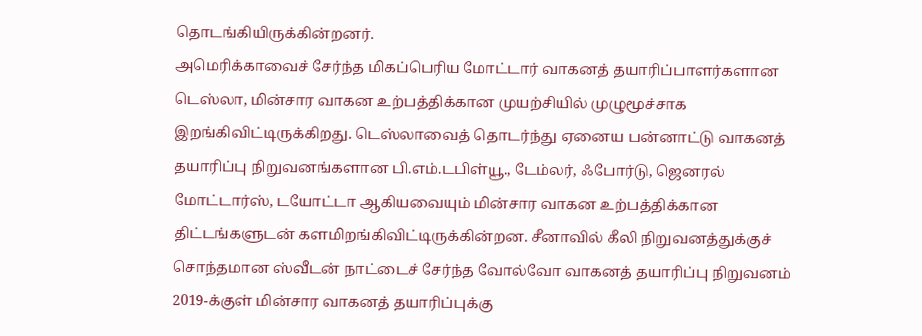தொடங்கியிருக்கின்றனர்.
அமெரிக்காவைச் சேர்ந்த மிகப்பெரிய மோட்டார் வாகனத் தயாரிப்பாளர்களான டெஸ்லா, மின்சார வாகன உற்பத்திக்கான முயற்சியில் முழுமூச்சாக இறங்கிவிட்டிருக்கிறது. டெஸ்லாவைத் தொடர்ந்து ஏனைய பன்னாட்டு வாகனத் தயாரிப்பு நிறுவனங்களான பி.எம்.டபிள்யூ., டேம்லர், ஃபோர்டு, ஜெனரல் மோட்டார்ஸ், டயோட்டா ஆகியவையும் மின்சார வாகன உற்பத்திக்கான திட்டங்களுடன் களமிறங்கிவிட்டிருக்கின்றன. சீனாவில் கீலி நிறுவனத்துக்குச் சொந்தமான ஸ்வீடன் நாட்டைச் சேர்ந்த வோல்வோ வாகனத் தயாரிப்பு நிறுவனம் 2019-க்குள் மின்சார வாகனத் தயாரிப்புக்கு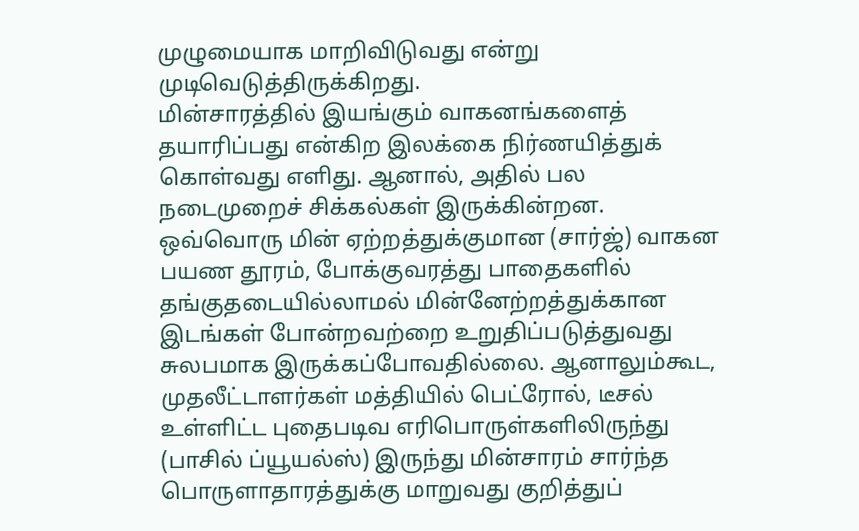முழுமையாக மாறிவிடுவது என்று முடிவெடுத்திருக்கிறது.
மின்சாரத்தில் இயங்கும் வாகனங்களைத் தயாரிப்பது என்கிற இலக்கை நிர்ணயித்துக் கொள்வது எளிது. ஆனால், அதில் பல நடைமுறைச் சிக்கல்கள் இருக்கின்றன. ஒவ்வொரு மின் ஏற்றத்துக்குமான (சார்ஜ்) வாகன பயண தூரம், போக்குவரத்து பாதைகளில் தங்குதடையில்லாமல் மின்னேற்றத்துக்கான இடங்கள் போன்றவற்றை உறுதிப்படுத்துவது சுலபமாக இருக்கப்போவதில்லை. ஆனாலும்கூட, முதலீட்டாளர்கள் மத்தியில் பெட்ரோல், டீசல் உள்ளிட்ட புதைபடிவ எரிபொருள்களிலிருந்து (பாசில் ப்யூயல்ஸ்) இருந்து மின்சாரம் சார்ந்த பொருளாதாரத்துக்கு மாறுவது குறித்துப்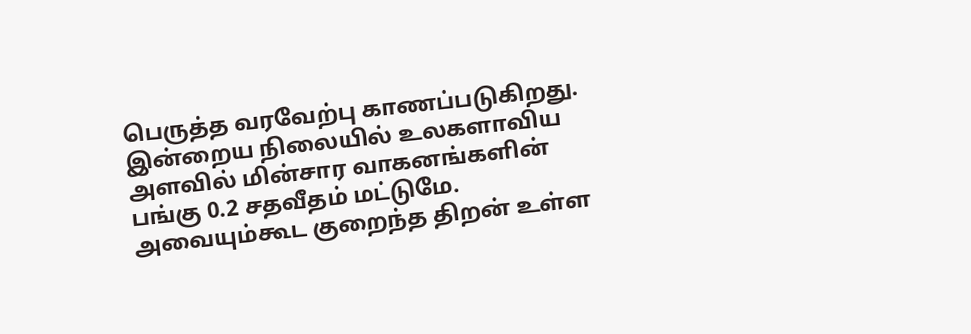பெருத்த வரவேற்பு காணப்படுகிறது.
இன்றைய நிலையில் உலகளாவிய அளவில் மின்சார வாகனங்களின் பங்கு 0.2 சதவீதம் மட்டுமே. அவையும்கூட குறைந்த திறன் உள்ள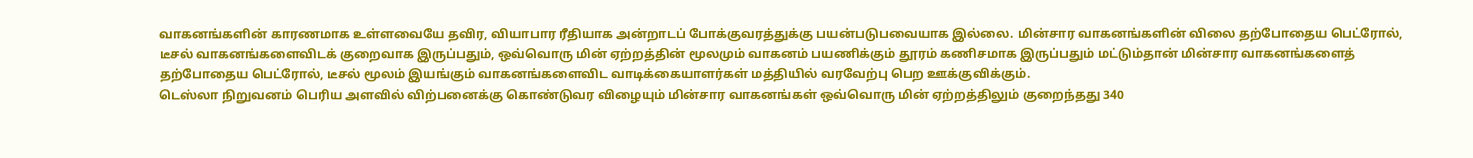வாகனங்களின் காரணமாக உள்ளவையே தவிர, வியாபார ரீதியாக அன்றாடப் போக்குவரத்துக்கு பயன்படுபவையாக இல்லை. மின்சார வாகனங்களின் விலை தற்போதைய பெட்ரோல், டீசல் வாகனங்களைவிடக் குறைவாக இருப்பதும், ஒவ்வொரு மின் ஏற்றத்தின் மூலமும் வாகனம் பயணிக்கும் தூரம் கணிசமாக இருப்பதும் மட்டும்தான் மின்சார வாகனங்களைத் தற்போதைய பெட்ரோல், டீசல் மூலம் இயங்கும் வாகனங்களைவிட வாடிக்கையாளர்கள் மத்தியில் வரவேற்பு பெற ஊக்குவிக்கும்.
டெஸ்லா நிறுவனம் பெரிய அளவில் விற்பனைக்கு கொண்டுவர விழையும் மின்சார வாகனங்கள் ஒவ்வொரு மின் ஏற்றத்திலும் குறைந்தது 340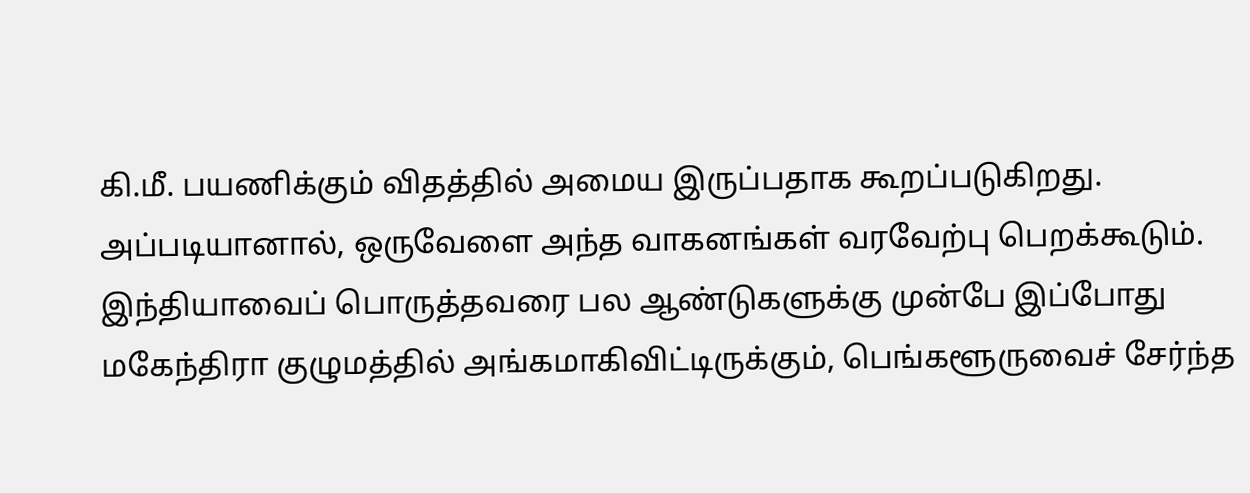கி.மீ. பயணிக்கும் விதத்தில் அமைய இருப்பதாக கூறப்படுகிறது. அப்படியானால், ஒருவேளை அந்த வாகனங்கள் வரவேற்பு பெறக்கூடும்.
இந்தியாவைப் பொருத்தவரை பல ஆண்டுகளுக்கு முன்பே இப்போது மகேந்திரா குழுமத்தில் அங்கமாகிவிட்டிருக்கும், பெங்களூருவைச் சேர்ந்த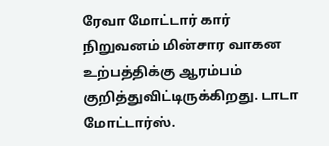ரேவா மோட்டார் கார் நிறுவனம் மின்சார வாகன உற்பத்திக்கு ஆரம்பம் குறித்துவிட்டிருக்கிறது. டாடா மோட்டார்ஸ்.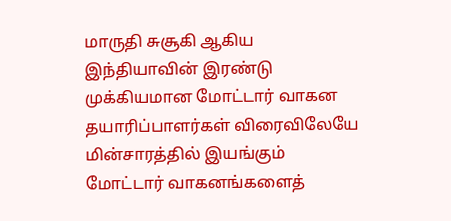மாருதி சுசூகி ஆகிய இந்தியாவின் இரண்டு முக்கியமான மோட்டார் வாகன தயாரிப்பாளர்கள் விரைவிலேயே மின்சாரத்தில் இயங்கும் மோட்டார் வாகனங்களைத்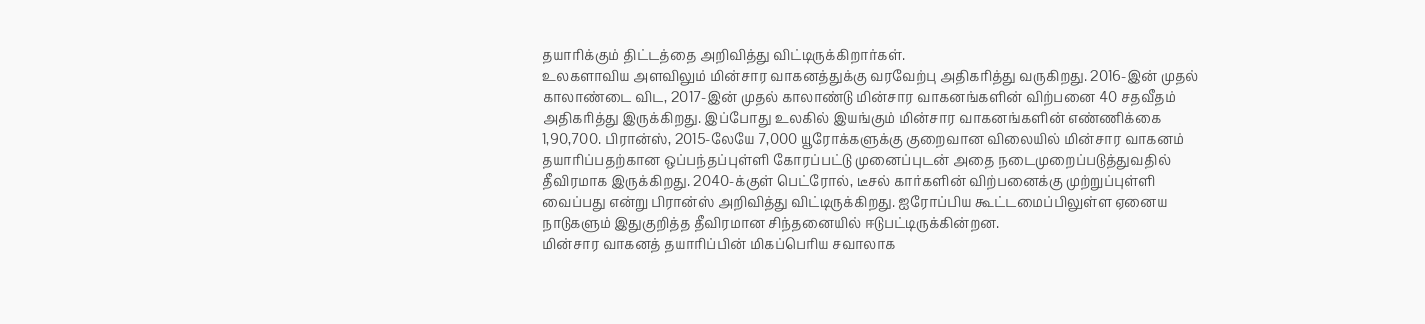தயாரிக்கும் திட்டத்தை அறிவித்து விட்டிருக்கிறார்கள்.
உலகளாவிய அளவிலும் மின்சார வாகனத்துக்கு வரவேற்பு அதிகரித்து வருகிறது. 2016-இன் முதல் காலாண்டை விட, 2017-இன் முதல் காலாண்டு மின்சார வாகனங்களின் விற்பனை 40 சதவீதம் அதிகரித்து இருக்கிறது. இப்போது உலகில் இயங்கும் மின்சார வாகனங்களின் எண்ணிக்கை 1,90,700. பிரான்ஸ், 2015-லேயே 7,000 யூரோக்களுக்கு குறைவான விலையில் மின்சார வாகனம் தயாரிப்பதற்கான ஒப்பந்தப்புள்ளி கோரப்பட்டு முனைப்புடன் அதை நடைமுறைப்படுத்துவதில் தீவிரமாக இருக்கிறது. 2040-க்குள் பெட்ரோல், டீசல் கார்களின் விற்பனைக்கு முற்றுப்புள்ளி வைப்பது என்று பிரான்ஸ் அறிவித்து விட்டிருக்கிறது. ஐரோப்பிய கூட்டமைப்பிலுள்ள ஏனைய நாடுகளும் இதுகுறித்த தீவிரமான சிந்தனையில் ஈடுபட்டிருக்கின்றன.
மின்சார வாகனத் தயாரிப்பின் மிகப்பெரிய சவாலாக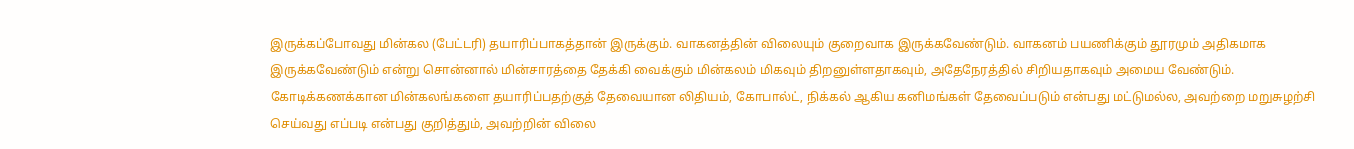இருக்கப்போவது மின்கல (பேட்டரி) தயாரிப்பாகத்தான் இருக்கும். வாகனத்தின் விலையும் குறைவாக இருக்கவேண்டும். வாகனம் பயணிக்கும் தூரமும் அதிகமாக இருக்கவேண்டும் என்று சொன்னால் மின்சாரத்தை தேக்கி வைக்கும் மின்கலம் மிகவும் திறனுள்ளதாகவும், அதேநேரத்தில் சிறியதாகவும் அமைய வேண்டும். கோடிக்கணக்கான மின்கலங்களை தயாரிப்பதற்குத் தேவையான லிதியம், கோபால்ட், நிக்கல் ஆகிய கனிமங்கள் தேவைப்படும் என்பது மட்டுமல்ல, அவற்றை மறுசுழற்சி செய்வது எப்படி என்பது குறித்தும், அவற்றின் விலை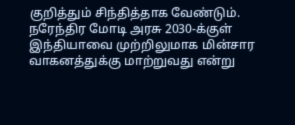குறித்தும் சிந்தித்தாக வேண்டும்.
நரேந்திர மோடி அரசு 2030-க்குள் இந்தியாவை முற்றிலுமாக மின்சார வாகனத்துக்கு மாற்றுவது என்று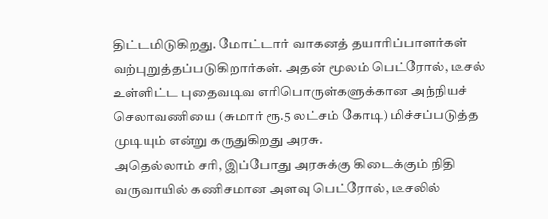திட்டமிடுகிறது. மோட்டார் வாகனத் தயாரிப்பாளர்கள் வற்புறுத்தப்படுகிறார்கள். அதன் மூலம் பெட்ரோல், டீசல் உள்ளிட்ட புதைவடிவ எரிபொருள்களுக்கான அந்நியச் செலாவணியை (சுமார் ரூ.5 லட்சம் கோடி) மிச்சப்படுத்த முடியும் என்று கருதுகிறது அரசு.
அதெல்லாம் சரி, இப்போது அரசுக்கு கிடைக்கும் நிதி வருவாயில் கணிசமான அளவு பெட்ரோல், டீசலில்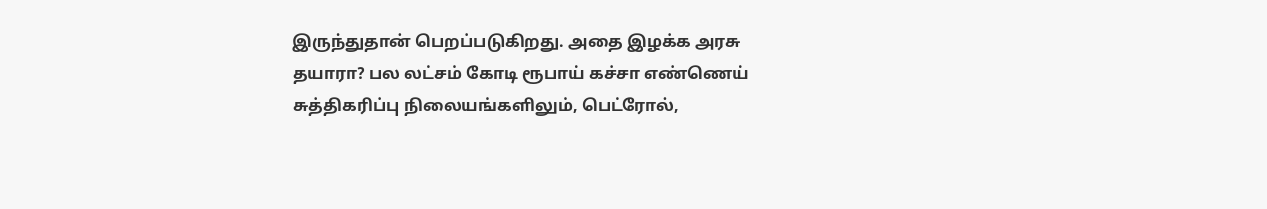இருந்துதான் பெறப்படுகிறது. அதை இழக்க அரசு தயாரா? பல லட்சம் கோடி ரூபாய் கச்சா எண்ணெய் சுத்திகரிப்பு நிலையங்களிலும், பெட்ரோல்,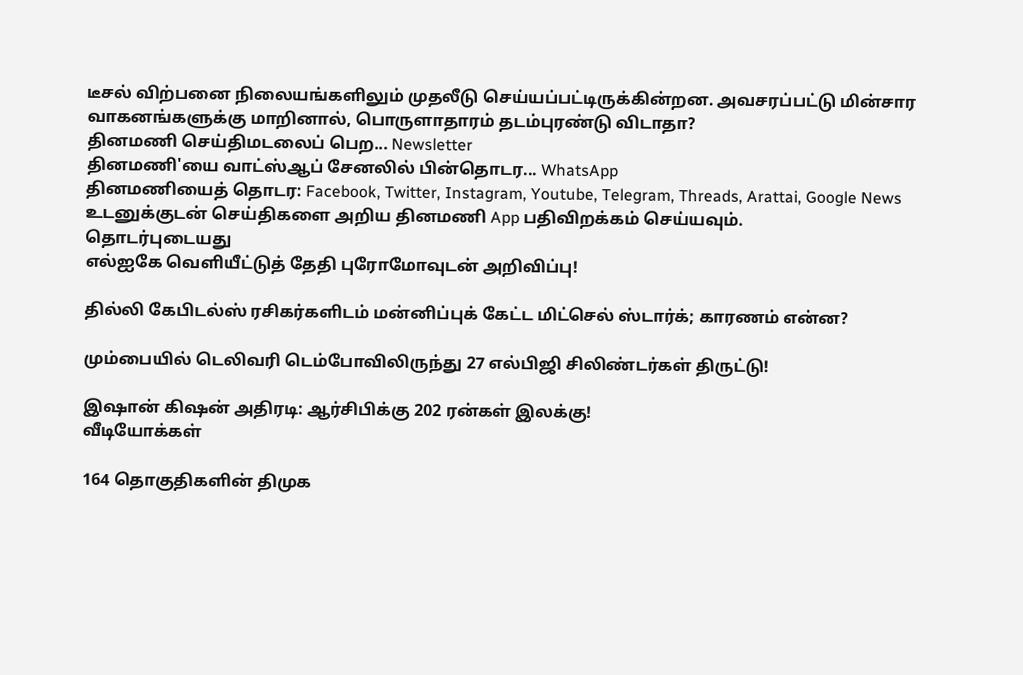டீசல் விற்பனை நிலையங்களிலும் முதலீடு செய்யப்பட்டிருக்கின்றன. அவசரப்பட்டு மின்சார வாகனங்களுக்கு மாறினால், பொருளாதாரம் தடம்புரண்டு விடாதா?
தினமணி செய்திமடலைப் பெற... Newsletter
தினமணி'யை வாட்ஸ்ஆப் சேனலில் பின்தொடர... WhatsApp
தினமணியைத் தொடர: Facebook, Twitter, Instagram, Youtube, Telegram, Threads, Arattai, Google News
உடனுக்குடன் செய்திகளை அறிய தினமணி App பதிவிறக்கம் செய்யவும்.
தொடர்புடையது
எல்ஐகே வெளியீட்டுத் தேதி புரோமோவுடன் அறிவிப்பு!

தில்லி கேபிடல்ஸ் ரசிகர்களிடம் மன்னிப்புக் கேட்ட மிட்செல் ஸ்டார்க்; காரணம் என்ன?

மும்பையில் டெலிவரி டெம்போவிலிருந்து 27 எல்பிஜி சிலிண்டர்கள் திருட்டு!

இஷான் கிஷன் அதிரடி: ஆர்சிபிக்கு 202 ரன்கள் இலக்கு!
வீடியோக்கள்

164 தொகுதிகளின் திமுக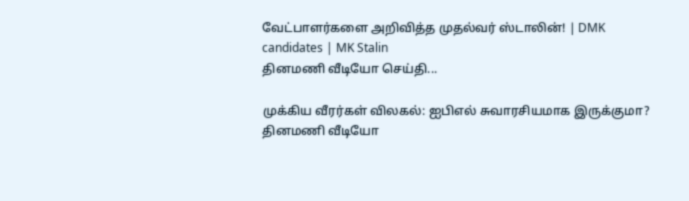வேட்பாளர்களை அறிவித்த முதல்வர் ஸ்டாலின்! | DMK candidates | MK Stalin
தினமணி வீடியோ செய்தி...

முக்கிய வீரர்கள் விலகல்: ஐபிஎல் சுவாரசியமாக இருக்குமா?
தினமணி வீடியோ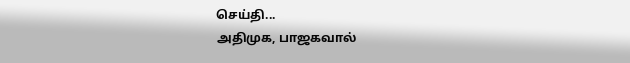செய்தி...
அதிமுக, பாஜகவால்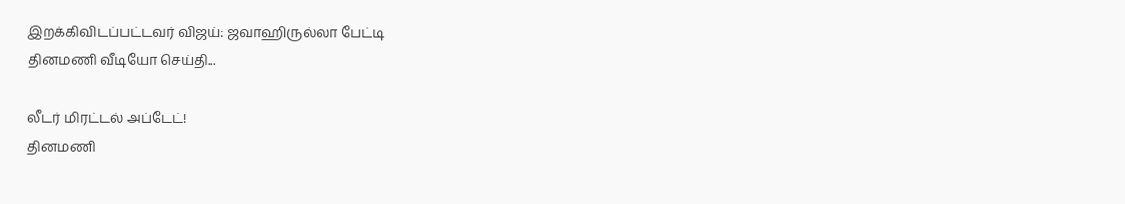இறக்கிவிடப்பட்டவர் விஜய்: ஜவாஹிருல்லா பேட்டி
தினமணி வீடியோ செய்தி...

லீடர் மிரட்டல் அப்டேட்!
தினமணி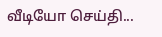வீடியோ செய்தி...